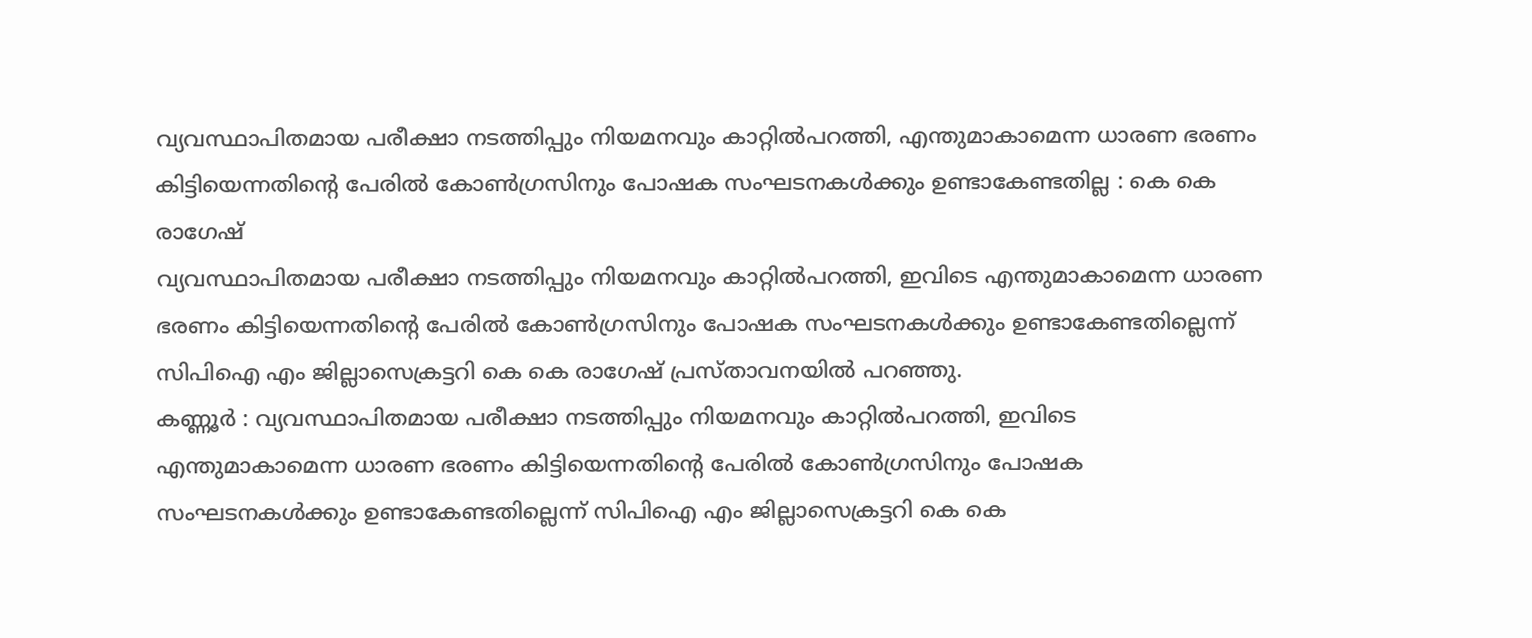വ്യവസ്ഥാപിതമായ പരീക്ഷാ നടത്തിപ്പും നിയമനവും കാറ്റിൽപറത്തി, എന്തുമാകാമെന്ന ധാരണ ഭരണം കിട്ടിയെന്നതിന്റെ പേരിൽ കോൺഗ്രസിനും പോഷക സംഘടനകൾക്കും ഉണ്ടാകേണ്ടതില്ല : കെ കെ രാഗേഷ്
വ്യവസ്ഥാപിതമായ പരീക്ഷാ നടത്തിപ്പും നിയമനവും കാറ്റിൽപറത്തി, ഇവിടെ എന്തുമാകാമെന്ന ധാരണ ഭരണം കിട്ടിയെന്നതിന്റെ പേരിൽ കോൺഗ്രസിനും പോഷക സംഘടനകൾക്കും ഉണ്ടാകേണ്ടതില്ലെന്ന് സിപിഐ എം ജില്ലാസെക്രട്ടറി കെ കെ രാഗേഷ് പ്രസ്താവനയിൽ പറഞ്ഞു.
കണ്ണൂർ : വ്യവസ്ഥാപിതമായ പരീക്ഷാ നടത്തിപ്പും നിയമനവും കാറ്റിൽപറത്തി, ഇവിടെ എന്തുമാകാമെന്ന ധാരണ ഭരണം കിട്ടിയെന്നതിന്റെ പേരിൽ കോൺഗ്രസിനും പോഷക സംഘടനകൾക്കും ഉണ്ടാകേണ്ടതില്ലെന്ന് സിപിഐ എം ജില്ലാസെക്രട്ടറി കെ കെ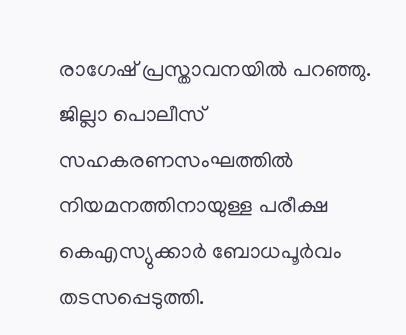രാഗേഷ് പ്രസ്താവനയിൽ പറഞ്ഞു.
ജില്ലാ പൊലീസ് സഹകരണസംഘത്തിൽ നിയമനത്തിനായുള്ള പരീക്ഷ കെഎസ്യുക്കാർ ബോധപൂർവം തടസപ്പെടുത്തി.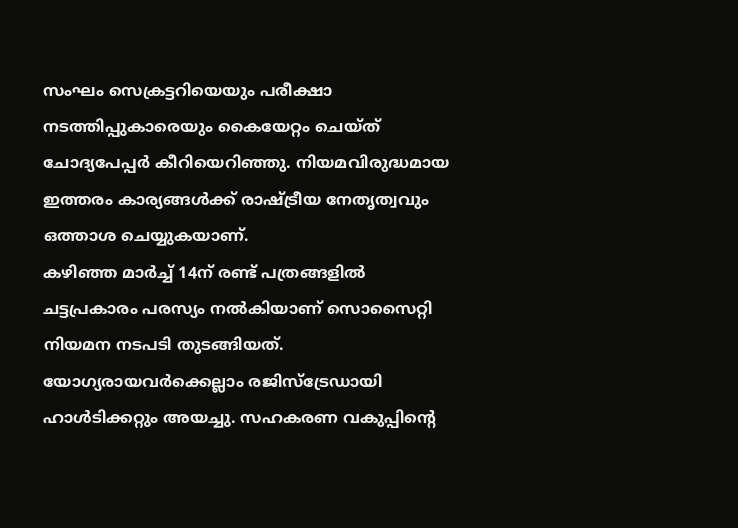സംഘം സെക്രട്ടറിയെയും പരീക്ഷാ നടത്തിപ്പുകാരെയും കൈയേറ്റം ചെയ്ത് ചോദ്യപേപ്പർ കീറിയെറിഞ്ഞു. നിയമവിരുദ്ധമായ ഇത്തരം കാര്യങ്ങൾക്ക് രാഷ്ട്രീയ നേതൃത്വവും ഒത്താശ ചെയ്യുകയാണ്.
കഴിഞ്ഞ മാർച്ച് 14ന് രണ്ട് പത്രങ്ങളിൽ ചട്ടപ്രകാരം പരസ്യം നൽകിയാണ് സൊസൈറ്റി നിയമന നടപടി തുടങ്ങിയത്. യോഗ്യരായവർക്കെല്ലാം രജിസ്ട്രേഡായി ഹാൾടിക്കറ്റും അയച്ചു. സഹകരണ വകുപ്പിന്റെ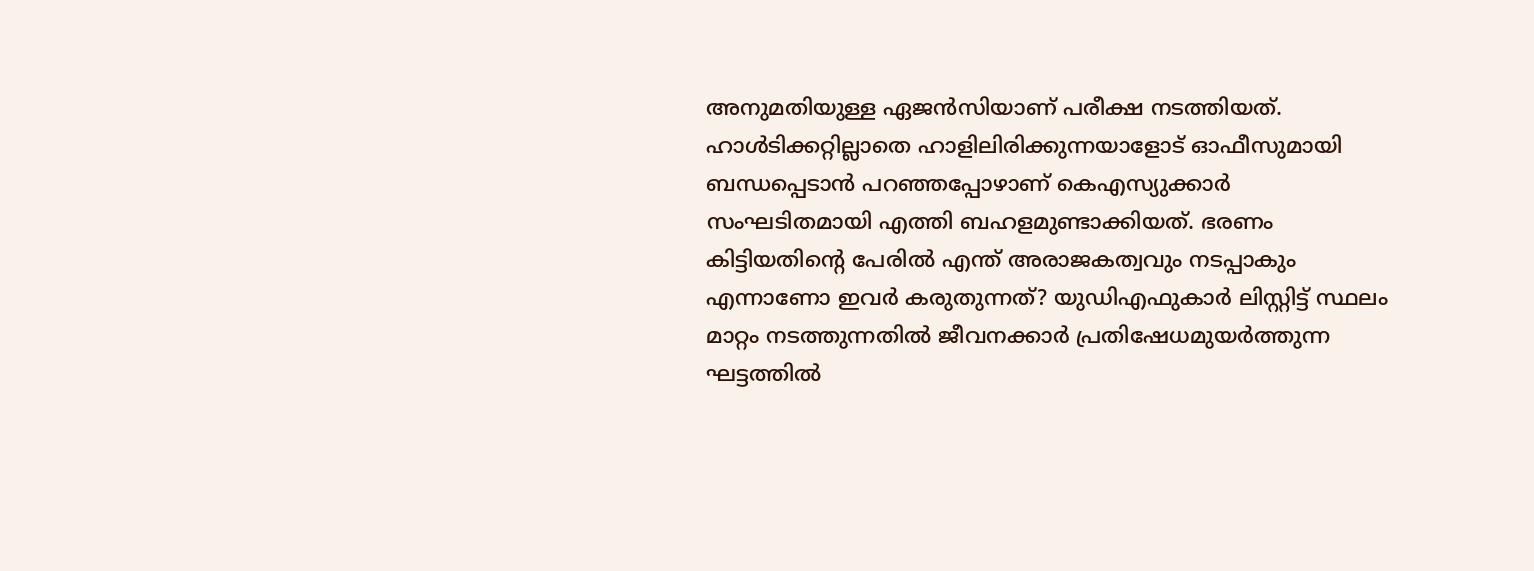അനുമതിയുള്ള ഏജൻസിയാണ് പരീക്ഷ നടത്തിയത്.
ഹാൾടിക്കറ്റില്ലാതെ ഹാളിലിരിക്കുന്നയാളോട് ഓഫീസുമായി ബന്ധപ്പെടാൻ പറഞ്ഞപ്പോഴാണ് കെഎസ്യുക്കാർ സംഘടിതമായി എത്തി ബഹളമുണ്ടാക്കിയത്. ഭരണം കിട്ടിയതിന്റെ പേരിൽ എന്ത് അരാജകത്വവും നടപ്പാകും എന്നാണോ ഇവർ കരുതുന്നത്? യുഡിഎഫുകാർ ലിസ്റ്റിട്ട് സ്ഥലം മാറ്റം നടത്തുന്നതിൽ ജീവനക്കാർ പ്രതിഷേധമുയർത്തുന്ന ഘട്ടത്തിൽ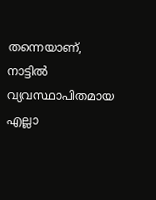തന്നെയാണ്, നാട്ടിൽ വ്യവസ്ഥാപിതമായ എല്ലാ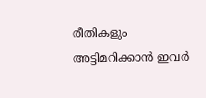രീതികളും അട്ടിമറിക്കാൻ ഇവർ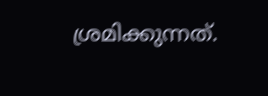ശ്രമിക്കുന്നത്.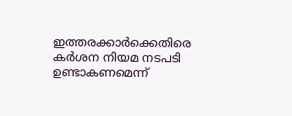ഇത്തരക്കാർക്കെതിരെ കർശന നിയമ നടപടി ഉണ്ടാകണമെന്ന്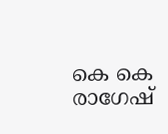കെ കെ രാഗേഷ്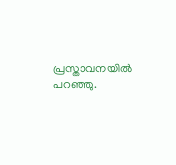പ്രസ്താവനയിൽ പറഞ്ഞു.